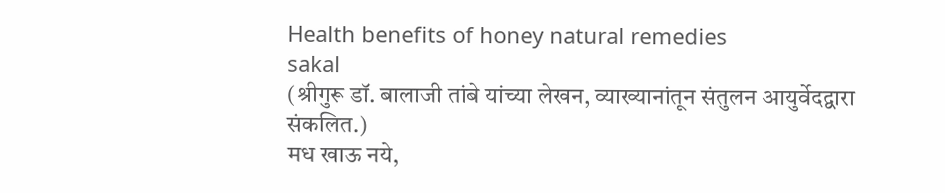Health benefits of honey natural remedies
sakal
(श्रीगुरू डॉ. बालाजी तांबे यांच्या लेखन, व्याख्यानांतून संतुलन आयुर्वेदद्वारा संकलित.)
मध खाऊ नये,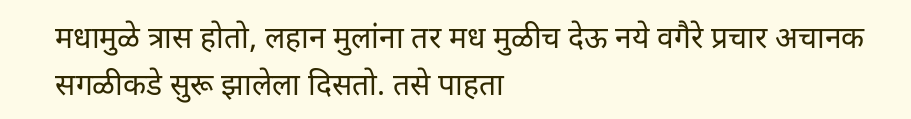मधामुळे त्रास होतो, लहान मुलांना तर मध मुळीच देऊ नये वगैरे प्रचार अचानक सगळीकडे सुरू झालेला दिसतो. तसे पाहता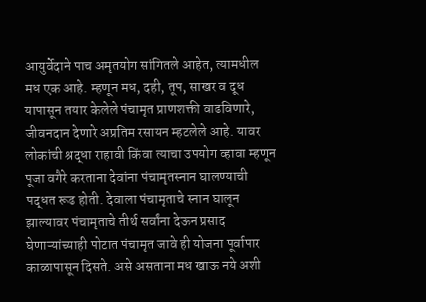आयुर्वेदाने पाच अमृतयोग सांगितले आहेत, त्यामधील मध एक आहे. म्हणून मध, दही, तूप, साखर व दूध यापासून तयार केलेले पंचामृत प्राणशक्ती वाढविणारे, जीवनदान देणारे अप्रतिम रसायन म्हटलेले आहे. यावर लोकांची श्रद्धा राहावी किंवा त्याचा उपयोग व्हावा म्हणून पूजा वगैरे करताना देवांना पंचामृतस्नान घालण्याची पद्धत रूढ होती. देवाला पंचामृताचे स्नान घालून झाल्यावर पंचामृताचे तीर्थ सर्वांना देऊन प्रसाद घेणाऱ्यांच्याही पोटात पंचामृत जावे ही योजना पूर्वापार काळापासून दिसते. असे असताना मध खाऊ नये अशी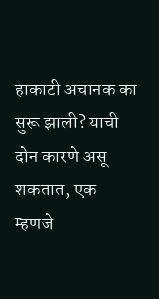हाकाटी अचानक का सुरू झाली? याची दोन कारणे असू शकतात, एक म्हणजे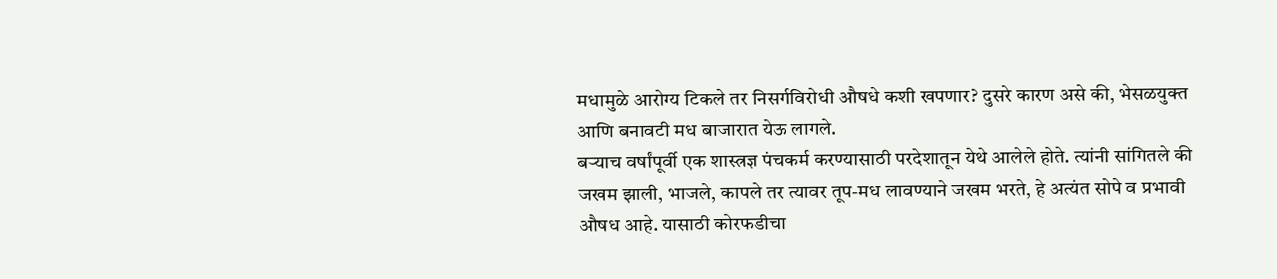मधामुळे आरोग्य टिकले तर निसर्गविरोधी औषधे कशी खपणार? दुसरे कारण असे की, भेसळयुक्त आणि बनावटी मध बाजारात येऊ लागले.
बऱ्याच वर्षांपूर्वी एक शास्त्रज्ञ पंचकर्म करण्यासाठी परदेशातून येथे आलेले होते. त्यांनी सांगितले की जखम झाली, भाजले, कापले तर त्यावर तूप-मध लावण्याने जखम भरते, हे अत्यंत सोपे व प्रभावी औषध आहे. यासाठी कोरफडीचा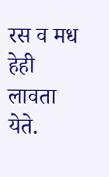रस व मध हेही लावता येते.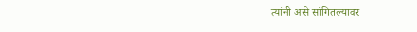त्यांनी असे सांगितल्यावर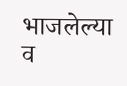भाजलेल्या व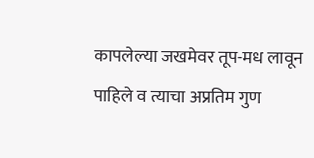कापलेल्या जखमेवर तूप-मध लावून पाहिले व त्याचा अप्रतिम गुण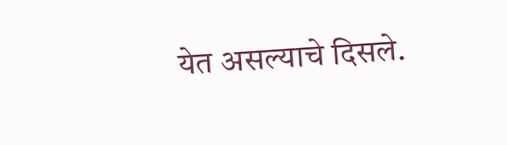येत असल्याचे दिसले.